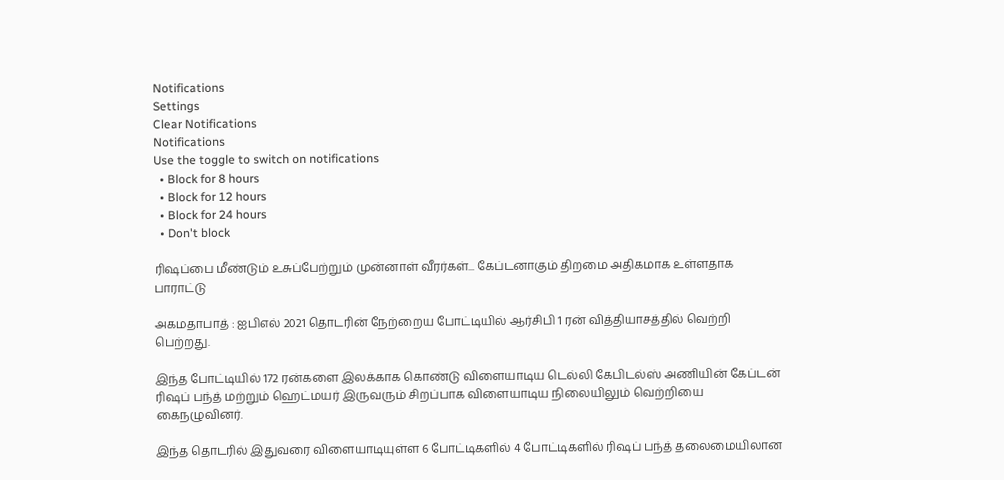Notifications
Settings
Clear Notifications
Notifications
Use the toggle to switch on notifications
  • Block for 8 hours
  • Block for 12 hours
  • Block for 24 hours
  • Don't block

ரிஷப்பை மீண்டும் உசுப்பேற்றும் முன்னாள் வீரர்கள்... கேப்டனாகும் திறமை அதிகமாக உள்ளதாக பாராட்டு

அகமதாபாத் : ஐபிஎல் 2021 தொடரின் நேற்றைய போட்டியில் ஆர்சிபி 1 ரன் வித்தியாசத்தில் வெற்றி பெற்றது.

இந்த போட்டியில் 172 ரன்களை இலக்காக கொண்டு விளையாடிய டெல்லி கேபிடல்ஸ் அணியின் கேப்டன் ரிஷப் பந்த் மற்றும் ஹெட்மயர் இருவரும் சிறப்பாக விளையாடிய நிலையிலும் வெற்றியை கைநழுவினர்.

இந்த தொடரில் இதுவரை விளையாடியுள்ள 6 போட்டிகளில் 4 போட்டிகளில் ரிஷப் பந்த் தலைமையிலான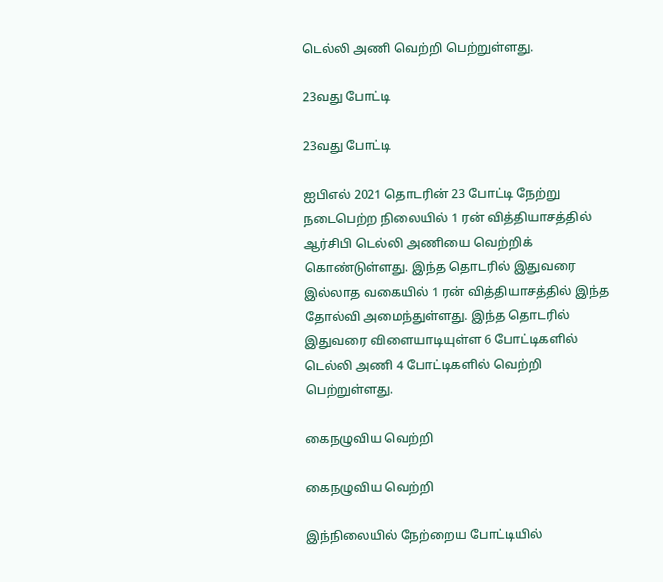டெல்லி அணி வெற்றி பெற்றுள்ளது.

23வது போட்டி

23வது போட்டி

ஐபிஎல் 2021 தொடரின் 23 போட்டி நேற்று நடைபெற்ற நிலையில் 1 ரன் வித்தியாசத்தில் ஆர்சிபி டெல்லி அணியை வெற்றிக் கொண்டுள்ளது. இந்த தொடரில் இதுவரை இல்லாத வகையில் 1 ரன் வித்தியாசத்தில் இந்த தோல்வி அமைந்துள்ளது. இந்த தொடரில் இதுவரை விளையாடியுள்ள 6 போட்டிகளில் டெல்லி அணி 4 போட்டிகளில் வெற்றி பெற்றுள்ளது.

கைநழுவிய வெற்றி

கைநழுவிய வெற்றி

இந்நிலையில் நேற்றைய போட்டியில்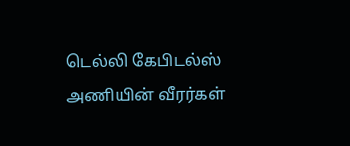டெல்லி கேபிடல்ஸ் அணியின் வீரர்கள்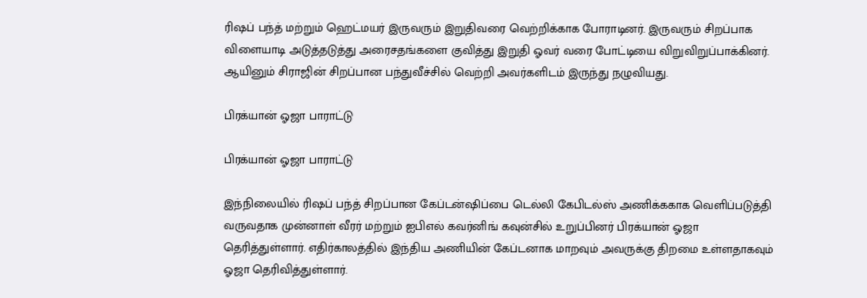ரிஷப் பந்த் மற்றும் ஹெட்மயர் இருவரும் இறுதிவரை வெற்றிக்காக போராடினர். இருவரும் சிறப்பாக விளையாடி அடுத்தடுத்து அரைசதங்களை குவித்து இறுதி ஓவர் வரை போட்டியை விறுவிறுப்பாக்கினர். ஆயினும் சிராஜின் சிறப்பான பந்துவீச்சில் வெற்றி அவர்களிடம் இருந்து நழுவியது.

பிரக்யான் ஓஜா பாராட்டு

பிரக்யான் ஓஜா பாராட்டு

இந்நிலையில் ரிஷப் பந்த் சிறப்பான கேப்டன்ஷிப்பை டெல்லி கேபிடல்ஸ் அணிக்ககாக வெளிப்படுத்தி வருவதாக முன்னாள் வீரர் மற்றும் ஐபிஎல் கவர்னிங் கவுன்சில் உறுப்பினர் பிரக்யான் ஓஜா தெரித்துள்ளார். எதிர்காலத்தில் இந்திய அணியின் கேப்டனாக மாறவும் அவருக்கு திறமை உள்ளதாகவும் ஓஜா தெரிவித்துள்ளார்.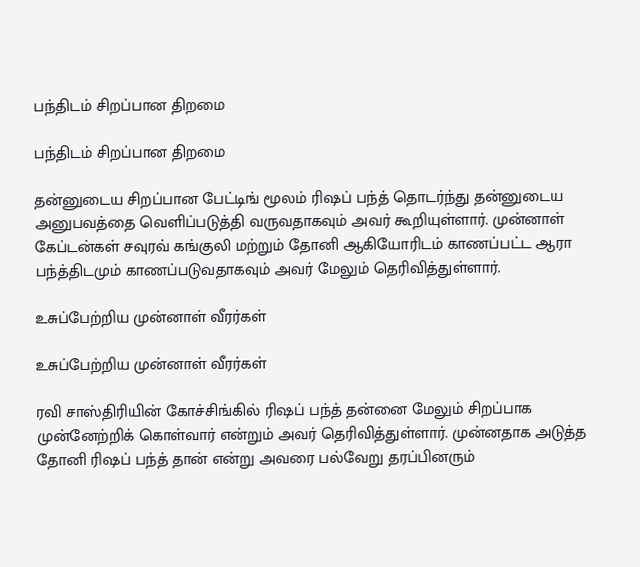பந்திடம் சிறப்பான திறமை

பந்திடம் சிறப்பான திறமை

தன்னுடைய சிறப்பான பேட்டிங் மூலம் ரிஷப் பந்த் தொடர்ந்து தன்னுடைய அனுபவத்தை வெளிப்படுத்தி வருவதாகவும் அவர் கூறியுள்ளார். முன்னாள் கேப்டன்கள் சவுரவ் கங்குலி மற்றும் தோனி ஆகியோரிடம் காணப்பட்ட ஆரா பந்த்திடமும் காணப்படுவதாகவும் அவர் மேலும் தெரிவித்துள்ளார்.

உசுப்பேற்றிய முன்னாள் வீரர்கள்

உசுப்பேற்றிய முன்னாள் வீரர்கள்

ரவி சாஸ்திரியின் கோச்சிங்கில் ரிஷப் பந்த் தன்னை மேலும் சிறப்பாக முன்னேற்றிக் கொள்வார் என்றும் அவர் தெரிவித்துள்ளார். முன்னதாக அடுத்த தோனி ரிஷப் பந்த் தான் என்று அவரை பல்வேறு தரப்பினரும்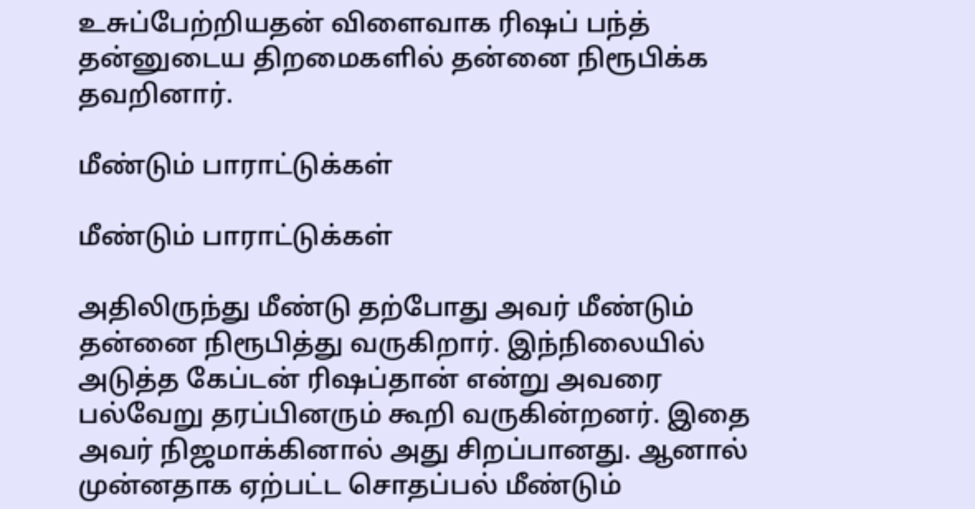உசுப்பேற்றியதன் விளைவாக ரிஷப் பந்த் தன்னுடைய திறமைகளில் தன்னை நிரூபிக்க தவறினார்.

மீண்டும் பாராட்டுக்கள்

மீண்டும் பாராட்டுக்கள்

அதிலிருந்து மீண்டு தற்போது அவர் மீண்டும் தன்னை நிரூபித்து வருகிறார். இந்நிலையில் அடுத்த கேப்டன் ரிஷப்தான் என்று அவரை பல்வேறு தரப்பினரும் கூறி வருகின்றனர். இதை அவர் நிஜமாக்கினால் அது சிறப்பானது. ஆனால் முன்னதாக ஏற்பட்ட சொதப்பல் மீண்டும்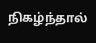நிகழ்ந்தால்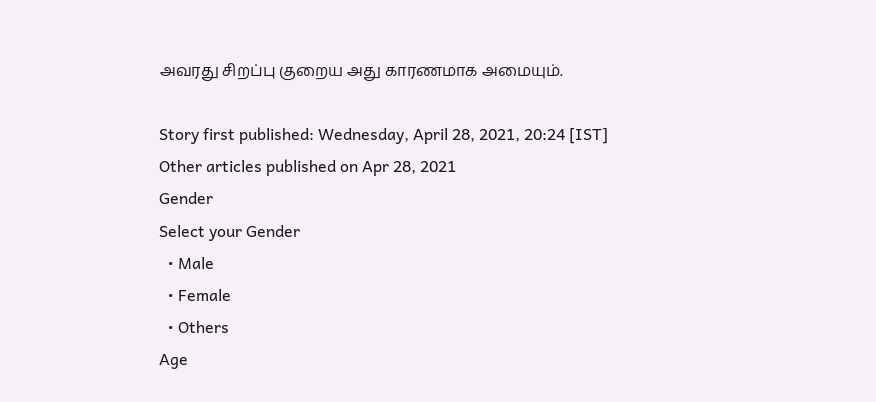அவரது சிறப்பு குறைய அது காரணமாக அமையும்.

Story first published: Wednesday, April 28, 2021, 20:24 [IST]
Other articles published on Apr 28, 2021
Gender
Select your Gender
  • Male
  • Female
  • Others
Age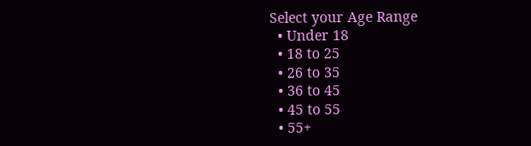Select your Age Range
  • Under 18
  • 18 to 25
  • 26 to 35
  • 36 to 45
  • 45 to 55
  • 55+